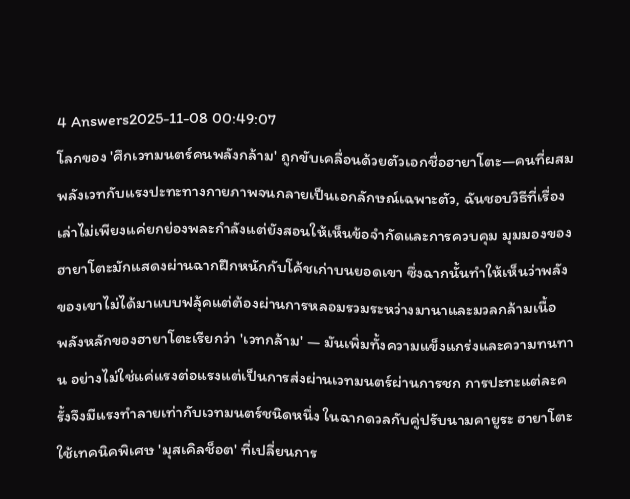4 Answers2025-11-08 00:49:07
โลกของ 'ศึกเวทมนตร์คนพลังกล้าม' ถูกขับเคลื่อนด้วยตัวเอกชื่อฮายาโตะ—คนที่ผสมพลังเวทกับแรงปะทะทางกายภาพจนกลายเป็นเอกลักษณ์เฉพาะตัว, ฉันชอบวิธีที่เรื่องเล่าไม่เพียงแค่ยกย่องพละกำลังแต่ยังสอนให้เห็นข้อจำกัดและการควบคุม มุมมองของฮายาโตะมักแสดงผ่านฉากฝึกหนักกับโค้ชเก่าบนยอดเขา ซึ่งฉากนั้นทำให้เห็นว่าพลังของเขาไม่ได้มาแบบฟลุ้คแต่ต้องผ่านการหลอมรวมระหว่างมานาและมวลกล้ามเนื้อ
พลังหลักของฮายาโตะเรียกว่า 'เวทกล้าม' — มันเพิ่มทั้งความแข็งแกร่งและความทนทาน อย่างไม่ใช่แค่แรงต่อแรงแต่เป็นการส่งผ่านเวทมนตร์ผ่านการชก การปะทะแต่ละครั้งจึงมีแรงทำลายเท่ากับเวทมนตร์ชนิดหนึ่ง ในฉากดวลกับคู่ปรับนามคายูระ ฮายาโตะใช้เทคนิคพิเศษ 'มุสเคิลช็อต' ที่เปลี่ยนการ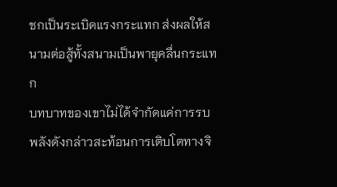ชกเป็นระเบิดแรงกระแทก ส่งผลให้สนามต่อสู้ทั้งสนามเป็นพายุคลื่นกระแทก
บทบาทของเขาไม่ได้จำกัดแค่การรบ พลังดังกล่าวสะท้อนการเติบโตทางจิ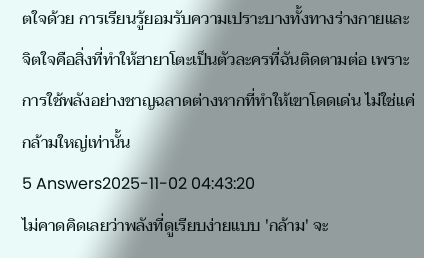ตใจด้วย การเรียนรู้ยอมรับความเปราะบางทั้งทางร่างกายและจิตใจคือสิ่งที่ทำให้ฮายาโตะเป็นตัวละครที่ฉันติดตามต่อ เพราะการใช้พลังอย่างชาญฉลาดต่างหากที่ทำให้เขาโดดเด่น ไม่ใช่แค่กล้ามใหญ่เท่านั้น
5 Answers2025-11-02 04:43:20
ไม่คาดคิดเลยว่าพลังที่ดูเรียบง่ายแบบ 'กล้าม' จะ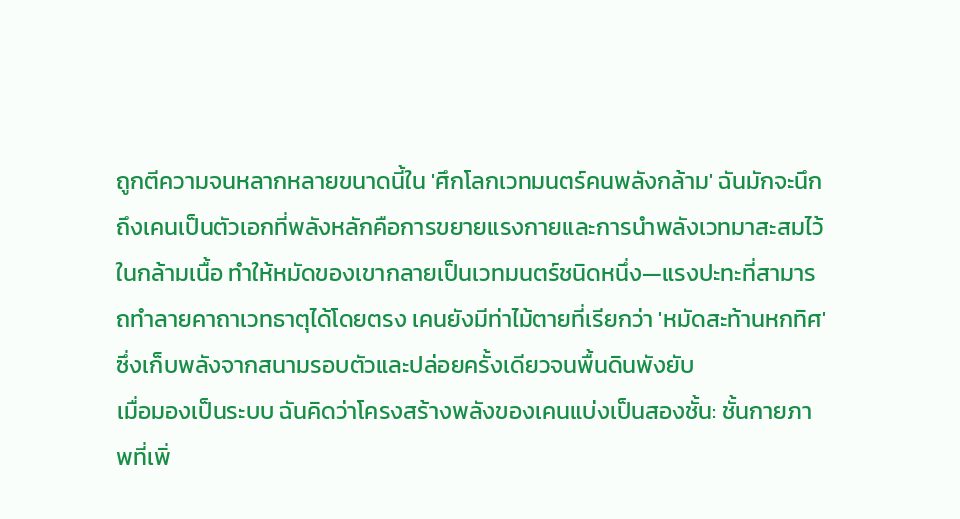ถูกตีความจนหลากหลายขนาดนี้ใน 'ศึกโลกเวทมนตร์คนพลังกล้าม' ฉันมักจะนึกถึงเคนเป็นตัวเอกที่พลังหลักคือการขยายแรงกายและการนำพลังเวทมาสะสมไว้ในกล้ามเนื้อ ทำให้หมัดของเขากลายเป็นเวทมนตร์ชนิดหนึ่ง—แรงปะทะที่สามารถทำลายคาถาเวทธาตุได้โดยตรง เคนยังมีท่าไม้ตายที่เรียกว่า 'หมัดสะท้านหกทิศ' ซึ่งเก็บพลังจากสนามรอบตัวและปล่อยครั้งเดียวจนพื้นดินพังยับ
เมื่อมองเป็นระบบ ฉันคิดว่าโครงสร้างพลังของเคนแบ่งเป็นสองชั้น: ชั้นกายภาพที่เพิ่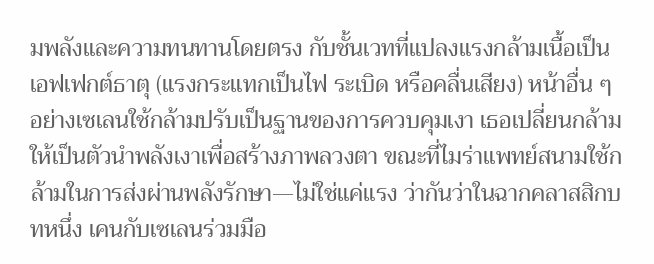มพลังและความทนทานโดยตรง กับชั้นเวทที่แปลงแรงกล้ามเนื้อเป็นเอฟเฟกต์ธาตุ (แรงกระแทกเป็นไฟ ระเบิด หรือคลื่นเสียง) หน้าอื่น ๆ อย่างเซเลนใช้กล้ามปรับเป็นฐานของการควบคุมเงา เธอเปลี่ยนกล้ามให้เป็นตัวนำพลังเงาเพื่อสร้างภาพลวงตา ขณะที่ไมร่าแพทย์สนามใช้กล้ามในการส่งผ่านพลังรักษา—ไม่ใช่แค่แรง ว่ากันว่าในฉากคลาสสิกบทหนึ่ง เคนกับเซเลนร่วมมือ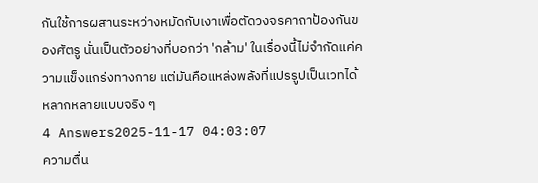กันใช้การผสานระหว่างหมัดกับเงาเพื่อตัดวงจรคาถาป้องกันของศัตรู นั่นเป็นตัวอย่างที่บอกว่า 'กล้าม' ในเรื่องนี้ไม่จำกัดแค่ความแข็งแกร่งทางกาย แต่มันคือแหล่งพลังที่แปรรูปเป็นเวทได้หลากหลายแบบจริง ๆ
4 Answers2025-11-17 04:03:07
ความตื่น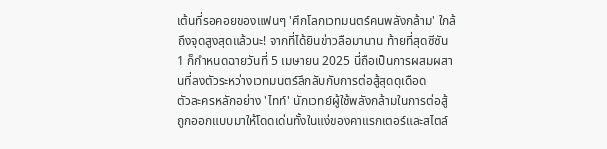เต้นที่รอคอยของแฟนๆ 'ศึกโลกเวทมนตร์คนพลังกล้าม' ใกล้ถึงจุดสูงสุดแล้วนะ! จากที่ได้ยินข่าวลือมานาน ท้ายที่สุดซีซัน 1 ก็กำหนดฉายวันที่ 5 เมษายน 2025 นี่ถือเป็นการผสมผสานที่ลงตัวระหว่างเวทมนตร์ลึกลับกับการต่อสู้สุดดุเดือด
ตัวละครหลักอย่าง 'ไทท์' นักเวทย์ผู้ใช้พลังกล้ามในการต่อสู้ ถูกออกแบบมาให้โดดเด่นทั้งในแง่ของคาแรกเตอร์และสไตล์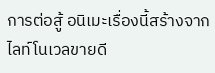การต่อสู้ อนิเมะเรื่องนี้สร้างจากไลท์โนเวลขายดี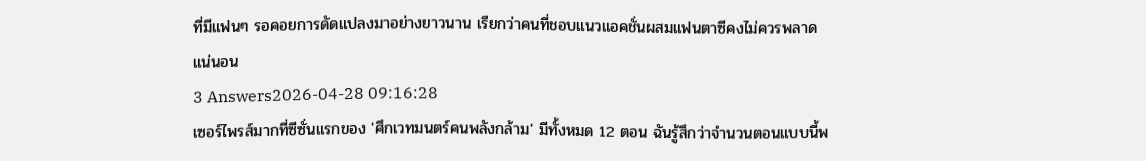ที่มีแฟนๆ รอคอยการดัดแปลงมาอย่างยาวนาน เรียกว่าคนที่ชอบแนวแอคชั่นผสมแฟนตาซีคงไม่ควรพลาดแน่นอน
3 Answers2026-04-28 09:16:28
เซอร์ไพรส์มากที่ซีซั่นแรกของ 'ศึกเวทมนตร์คนพลังกล้าม' มีทั้งหมด 12 ตอน ฉันรู้สึกว่าจำนวนตอนแบบนี้พ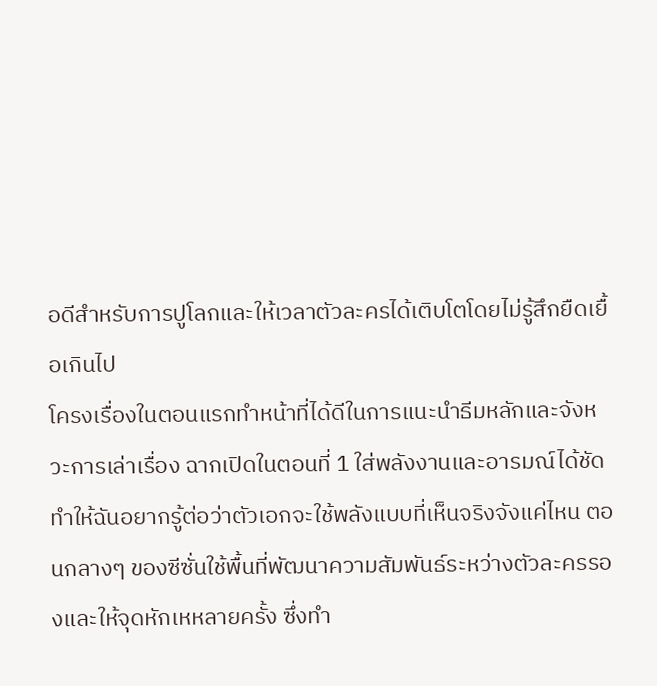อดีสำหรับการปูโลกและให้เวลาตัวละครได้เติบโตโดยไม่รู้สึกยืดเยื้อเกินไป
โครงเรื่องในตอนแรกทำหน้าที่ได้ดีในการแนะนำธีมหลักและจังหวะการเล่าเรื่อง ฉากเปิดในตอนที่ 1 ใส่พลังงานและอารมณ์ได้ชัด ทำให้ฉันอยากรู้ต่อว่าตัวเอกจะใช้พลังแบบที่เห็นจริงจังแค่ไหน ตอนกลางๆ ของซีซั่นใช้พื้นที่พัฒนาความสัมพันธ์ระหว่างตัวละครรองและให้จุดหักเหหลายครั้ง ซึ่งทำ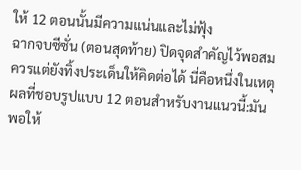ให้ 12 ตอนนั้นมีความแน่นและไม่ฟุ้ง
ฉากจบซีซั่น (ตอนสุดท้าย) ปิดจุดสำคัญไว้พอสมควรแต่ยังทิ้งประเด็นให้คิดต่อได้ นี่คือหนึ่งในเหตุผลที่ชอบรูปแบบ 12 ตอนสำหรับงานแนวนี้:มันพอให้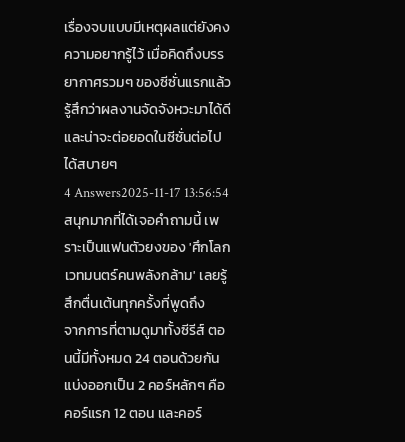เรื่องจบแบบมีเหตุผลแต่ยังคงความอยากรู้ไว้ เมื่อคิดถึงบรรยากาศรวมๆ ของซีซั่นแรกแล้ว รู้สึกว่าผลงานจัดจังหวะมาได้ดีและน่าจะต่อยอดในซีซั่นต่อไปได้สบายๆ
4 Answers2025-11-17 13:56:54
สนุกมากที่ได้เจอคำถามนี้ เพราะเป็นแฟนตัวยงของ 'ศึกโลกเวทมนตร์คนพลังกล้าม' เลยรู้สึกตื่นเต้นทุกครั้งที่พูดถึง
จากการที่ตามดูมาทั้งซีรีส์ ตอนนี้มีทั้งหมด 24 ตอนด้วยกัน แบ่งออกเป็น 2 คอร์หลักๆ คือคอร์แรก 12 ตอน และคอร์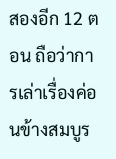สองอีก 12 ตอน ถือว่าการเล่าเรื่องค่อนข้างสมบูร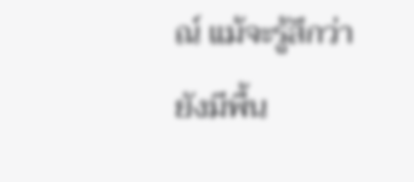ณ์ แม้จะรู้สึกว่ายังมีพื้น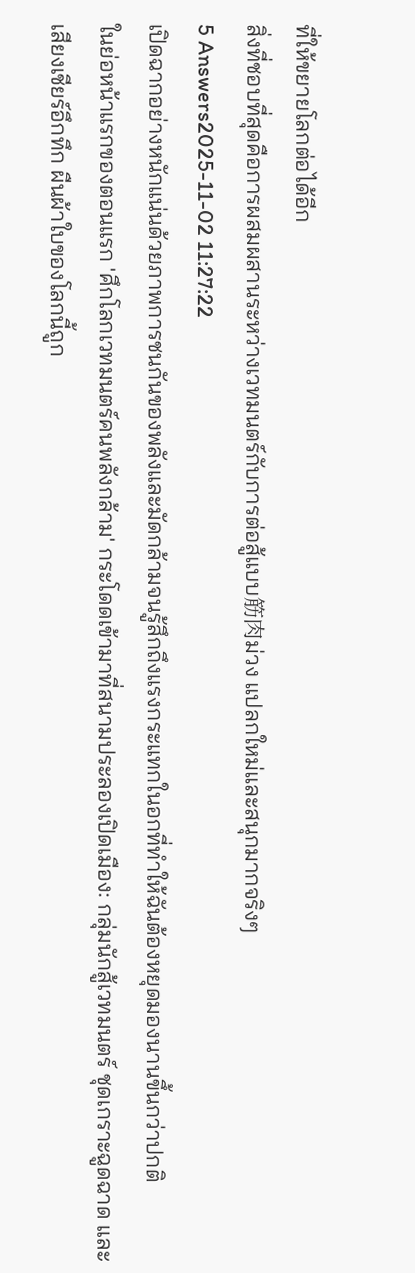ที่ให้ขยายโลกต่อได้อีก
สิ่งที่ชอบที่สุดคือการผสมผสานระหว่างเวทมนตร์กับการต่อสู้แบบ筋肉ม่วง แปลกใหม่และสนุกมากจริงๆ
5 Answers2025-11-02 11:27:22
เปิดฉากอย่างหนักแน่นด้วยภาพการชนกันของพลังและมัดกล้ามจนรู้สึกถึงแรงกระแทกในอกที่ทำให้ฉันต้องหยุดมองนานขึ้นกว่าปกติ
ในย่อหน้าแรกของตอนแรก 'ศึกโลกเวทมนตร์คนพลังกล้าม' กระโดดเข้ามาที่สนามประลองเปิดเมือง: กลุ่มนักสู้เวทมนตร์ ชุดเกราะฉูดฉาด และเสียงเชียร์อึกทึก ผืนผ้าใบของโลกนี้ถูก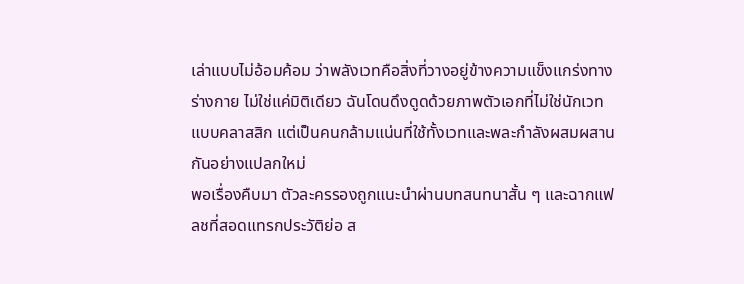เล่าแบบไม่อ้อมค้อม ว่าพลังเวทคือสิ่งที่วางอยู่ข้างความแข็งแกร่งทางร่างกาย ไม่ใช่แค่มิติเดียว ฉันโดนดึงดูดด้วยภาพตัวเอกที่ไม่ใช่นักเวทแบบคลาสสิก แต่เป็นคนกล้ามแน่นที่ใช้ทั้งเวทและพละกำลังผสมผสานกันอย่างแปลกใหม่
พอเรื่องคืบมา ตัวละครรองถูกแนะนำผ่านบทสนทนาสั้น ๆ และฉากแฟลชที่สอดแทรกประวัติย่อ ส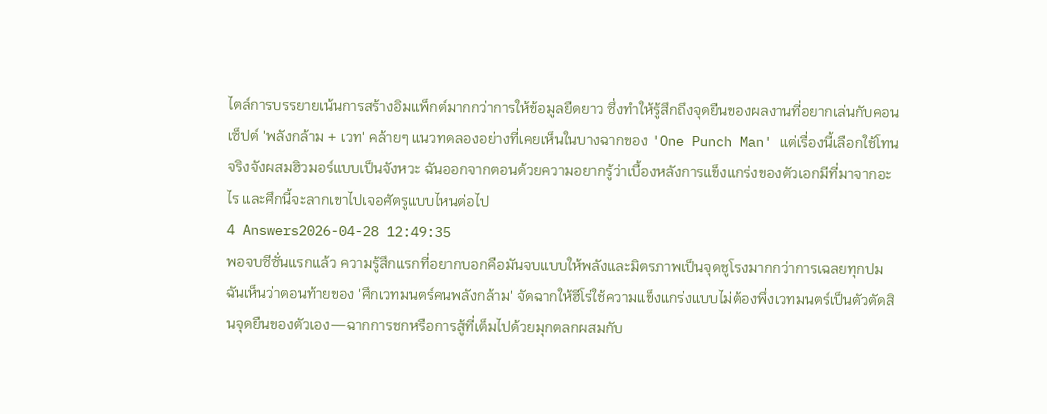ไตล์การบรรยายเน้นการสร้างอิมแพ็กต์มากกว่าการให้ข้อมูลยืดยาว ซึ่งทำให้รู้สึกถึงจุดยืนของผลงานที่อยากเล่นกับคอนเซ็ปต์ 'พลังกล้าม + เวท' คล้ายๆ แนวทดลองอย่างที่เคยเห็นในบางฉากของ 'One Punch Man' แต่เรื่องนี้เลือกใช้โทนจริงจังผสมฮิวมอร์แบบเป็นจังหวะ ฉันออกจากตอนด้วยความอยากรู้ว่าเบื้องหลังการแข็งแกร่งของตัวเอกมีที่มาจากอะไร และศึกนี้จะลากเขาไปเจอศัตรูแบบไหนต่อไป
4 Answers2026-04-28 12:49:35
พอจบซีซั่นแรกแล้ว ความรู้สึกแรกที่อยากบอกคือมันจบแบบให้พลังและมิตรภาพเป็นจุดชูโรงมากกว่าการเฉลยทุกปม
ฉันเห็นว่าตอนท้ายของ 'ศึกเวทมนตร์คนพลังกล้าม' จัดฉากให้ฮีโร่ใช้ความแข็งแกร่งแบบไม่ต้องพึ่งเวทมนตร์เป็นตัวตัดสินจุดยืนของตัวเอง—ฉากการชกหรือการสู้ที่เต็มไปด้วยมุกตลกผสมกับ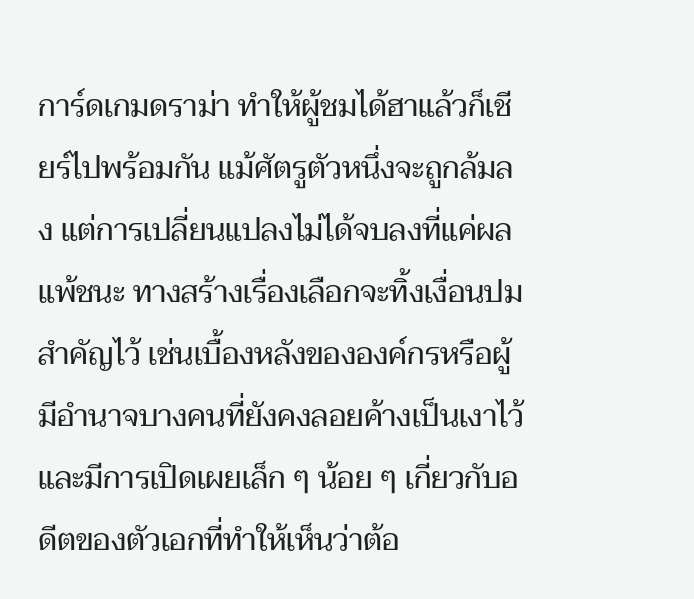การ์ดเกมดราม่า ทำให้ผู้ชมได้ฮาแล้วก็เชียร์ไปพร้อมกัน แม้ศัตรูตัวหนึ่งจะถูกล้มลง แต่การเปลี่ยนแปลงไม่ได้จบลงที่แค่ผลแพ้ชนะ ทางสร้างเรื่องเลือกจะทิ้งเงื่อนปมสำคัญไว้ เช่นเบื้องหลังขององค์กรหรือผู้มีอำนาจบางคนที่ยังคงลอยค้างเป็นเงาไว้ และมีการเปิดเผยเล็ก ๆ น้อย ๆ เกี่ยวกับอดีตของตัวเอกที่ทำให้เห็นว่าต้อ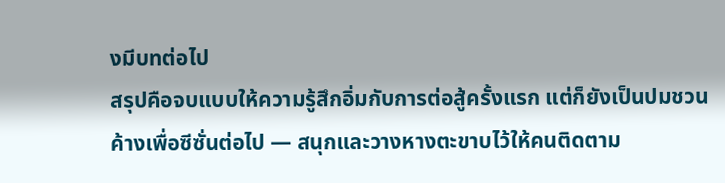งมีบทต่อไป
สรุปคือจบแบบให้ความรู้สึกอิ่มกับการต่อสู้ครั้งแรก แต่ก็ยังเป็นปมชวนค้างเพื่อซีซั่นต่อไป — สนุกและวางหางตะขาบไว้ให้คนติดตาม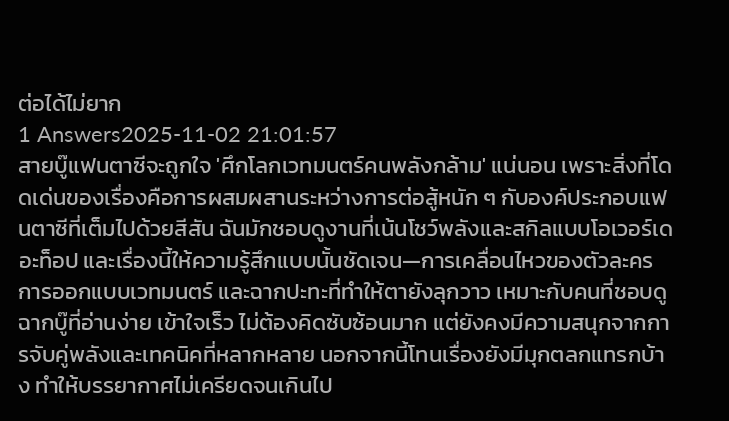ต่อได้ไม่ยาก
1 Answers2025-11-02 21:01:57
สายบู๊แฟนตาซีจะถูกใจ 'ศึกโลกเวทมนตร์คนพลังกล้าม' แน่นอน เพราะสิ่งที่โดดเด่นของเรื่องคือการผสมผสานระหว่างการต่อสู้หนัก ๆ กับองค์ประกอบแฟนตาซีที่เต็มไปด้วยสีสัน ฉันมักชอบดูงานที่เน้นโชว์พลังและสกิลแบบโอเวอร์เดอะท็อป และเรื่องนี้ให้ความรู้สึกแบบนั้นชัดเจน—การเคลื่อนไหวของตัวละคร การออกแบบเวทมนตร์ และฉากปะทะที่ทำให้ตายังลุกวาว เหมาะกับคนที่ชอบดูฉากบู๊ที่อ่านง่าย เข้าใจเร็ว ไม่ต้องคิดซับซ้อนมาก แต่ยังคงมีความสนุกจากการจับคู่พลังและเทคนิคที่หลากหลาย นอกจากนี้โทนเรื่องยังมีมุกตลกแทรกบ้าง ทำให้บรรยากาศไม่เครียดจนเกินไป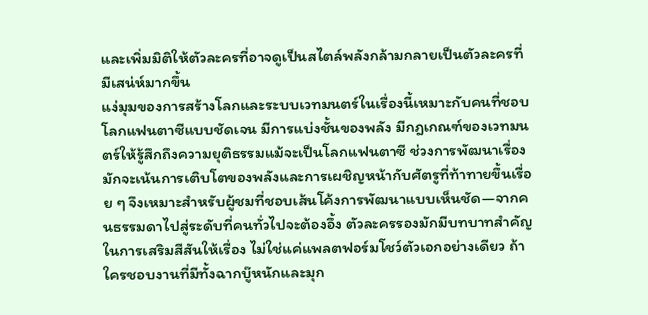และเพิ่มมิติให้ตัวละครที่อาจดูเป็นสไตล์พลังกล้ามกลายเป็นตัวละครที่มีเสน่ห์มากขึ้น
แง่มุมของการสร้างโลกและระบบเวทมนตร์ในเรื่องนี้เหมาะกับคนที่ชอบโลกแฟนตาซีแบบชัดเจน มีการแบ่งชั้นของพลัง มีกฎเกณฑ์ของเวทมนตร์ให้รู้สึกถึงความยุติธรรมแม้จะเป็นโลกแฟนตาซี ช่วงการพัฒนาเรื่องมักจะเน้นการเติบโตของพลังและการเผชิญหน้ากับศัตรูที่ท้าทายขึ้นเรื่อย ๆ จึงเหมาะสำหรับผู้ชมที่ชอบเส้นโค้งการพัฒนาแบบเห็นชัด—จากคนธรรมดาไปสู่ระดับที่คนทั่วไปจะต้องอึ้ง ตัวละครรองมักมีบทบาทสำคัญในการเสริมสีสันให้เรื่อง ไม่ใช่แค่แพลตฟอร์มโชว์ตัวเอกอย่างเดียว ถ้าใครชอบงานที่มีทั้งฉากบู๊หนักและมุก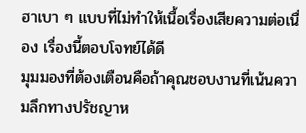ฮาเบา ๆ แบบที่ไม่ทำให้เนื้อเรื่องเสียความต่อเนื่อง เรื่องนี้ตอบโจทย์ได้ดี
มุมมองที่ต้องเตือนคือถ้าคุณชอบงานที่เน้นความลึกทางปรัชญาห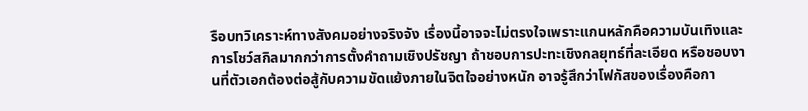รือบทวิเคราะห์ทางสังคมอย่างจริงจัง เรื่องนี้อาจจะไม่ตรงใจเพราะแกนหลักคือความบันเทิงและการโชว์สกิลมากกว่าการตั้งคำถามเชิงปรัชญา ถ้าชอบการปะทะเชิงกลยุทธ์ที่ละเอียด หรือชอบงานที่ตัวเอกต้องต่อสู้กับความขัดแย้งภายในจิตใจอย่างหนัก อาจรู้สึกว่าโฟกัสของเรื่องคือกา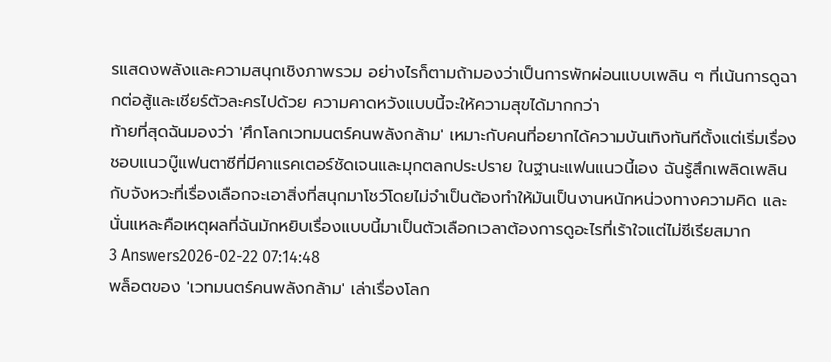รแสดงพลังและความสนุกเชิงภาพรวม อย่างไรก็ตามถ้ามองว่าเป็นการพักผ่อนแบบเพลิน ๆ ที่เน้นการดูฉากต่อสู้และเชียร์ตัวละครไปด้วย ความคาดหวังแบบนี้จะให้ความสุขได้มากกว่า
ท้ายที่สุดฉันมองว่า 'ศึกโลกเวทมนตร์คนพลังกล้าม' เหมาะกับคนที่อยากได้ความบันเทิงทันทีตั้งแต่เริ่มเรื่อง ชอบแนวบู๊แฟนตาซีที่มีคาแรคเตอร์ชัดเจนและมุกตลกประปราย ในฐานะแฟนแนวนี้เอง ฉันรู้สึกเพลิดเพลินกับจังหวะที่เรื่องเลือกจะเอาสิ่งที่สนุกมาโชว์โดยไม่จำเป็นต้องทำให้มันเป็นงานหนักหน่วงทางความคิด และนั่นแหละคือเหตุผลที่ฉันมักหยิบเรื่องแบบนี้มาเป็นตัวเลือกเวลาต้องการดูอะไรที่เร้าใจแต่ไม่ซีเรียสมาก
3 Answers2026-02-22 07:14:48
พล็อตของ 'เวทมนตร์คนพลังกล้าม' เล่าเรื่องโลก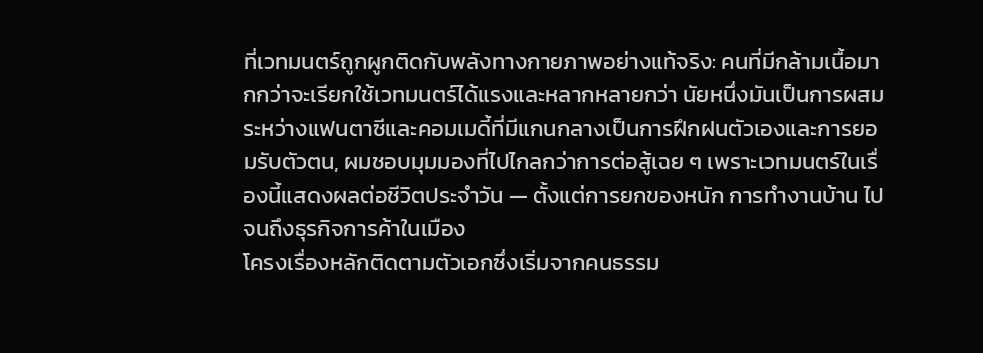ที่เวทมนตร์ถูกผูกติดกับพลังทางกายภาพอย่างแท้จริง: คนที่มีกล้ามเนื้อมากกว่าจะเรียกใช้เวทมนตร์ได้แรงและหลากหลายกว่า นัยหนึ่งมันเป็นการผสมระหว่างแฟนตาซีและคอมเมดี้ที่มีแกนกลางเป็นการฝึกฝนตัวเองและการยอมรับตัวตน, ผมชอบมุมมองที่ไปไกลกว่าการต่อสู้เฉย ๆ เพราะเวทมนตร์ในเรื่องนี้แสดงผลต่อชีวิตประจำวัน — ตั้งแต่การยกของหนัก การทำงานบ้าน ไปจนถึงธุรกิจการค้าในเมือง
โครงเรื่องหลักติดตามตัวเอกซึ่งเริ่มจากคนธรรม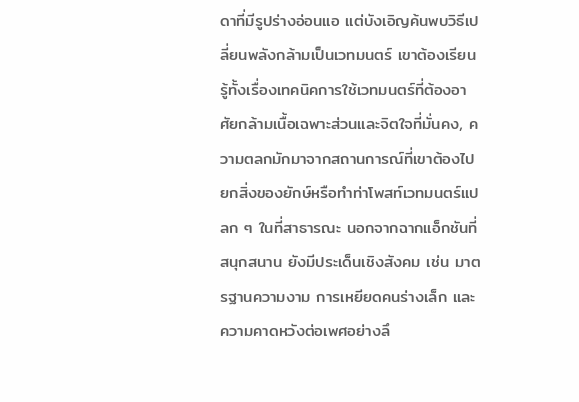ดาที่มีรูปร่างอ่อนแอ แต่บังเอิญค้นพบวิธีเปลี่ยนพลังกล้ามเป็นเวทมนตร์ เขาต้องเรียนรู้ทั้งเรื่องเทคนิคการใช้เวทมนตร์ที่ต้องอาศัยกล้ามเนื้อเฉพาะส่วนและจิตใจที่มั่นคง, ความตลกมักมาจากสถานการณ์ที่เขาต้องไปยกสิ่งของยักษ์หรือทำท่าโพสท์เวทมนตร์แปลก ๆ ในที่สาธารณะ นอกจากฉากแอ็กชันที่สนุกสนาน ยังมีประเด็นเชิงสังคม เช่น มาตรฐานความงาม การเหยียดคนร่างเล็ก และความคาดหวังต่อเพศอย่างลึ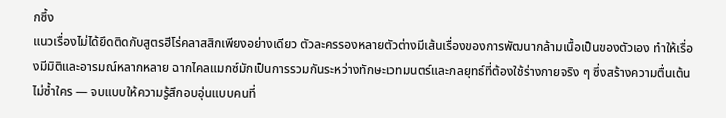กซึ้ง
แนวเรื่องไม่ได้ยึดติดกับสูตรฮีโร่คลาสสิกเพียงอย่างเดียว ตัวละครรองหลายตัวต่างมีเส้นเรื่องของการพัฒนากล้ามเนื้อเป็นของตัวเอง ทำให้เรื่องมีมิติและอารมณ์หลากหลาย ฉากไคลแมกซ์มักเป็นการรวมกันระหว่างทักษะเวทมนตร์และกลยุทธ์ที่ต้องใช้ร่างกายจริง ๆ ซึ่งสร้างความตื่นเต้นไม่ซ้ำใคร — จบแบบให้ความรู้สึกอบอุ่นแบบคนที่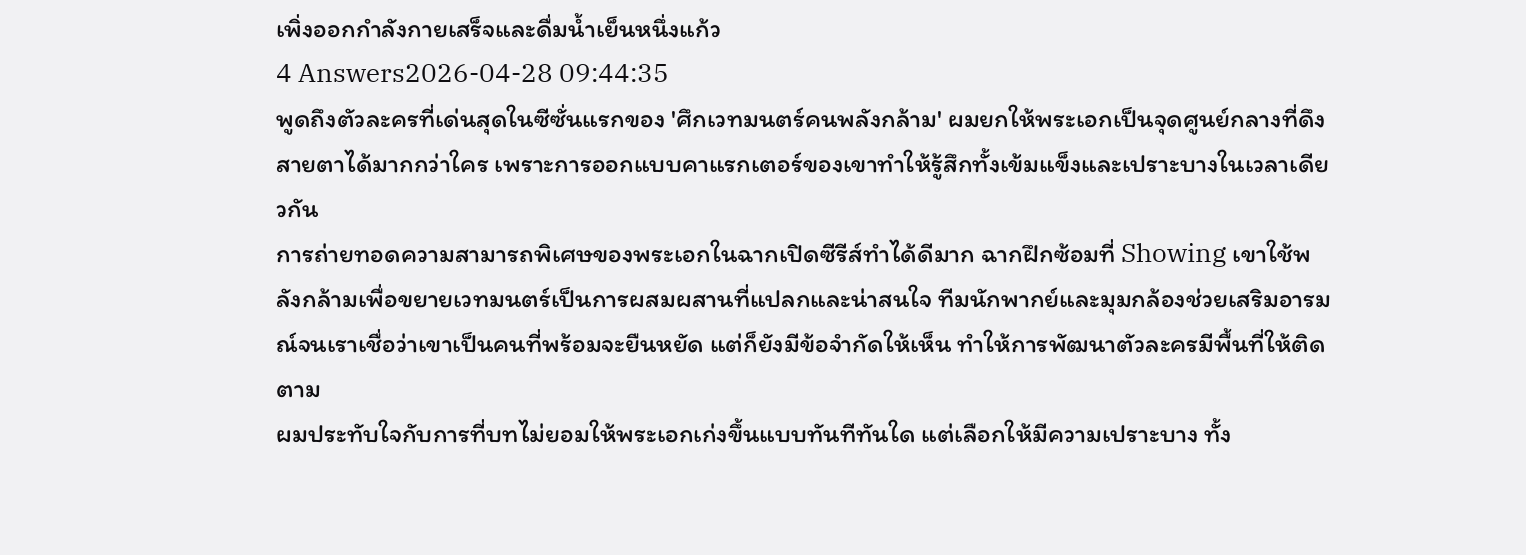เพิ่งออกกำลังกายเสร็จและดื่มน้ำเย็นหนึ่งแก้ว
4 Answers2026-04-28 09:44:35
พูดถึงตัวละครที่เด่นสุดในซีซั่นแรกของ 'ศึกเวทมนตร์คนพลังกล้าม' ผมยกให้พระเอกเป็นจุดศูนย์กลางที่ดึงสายตาได้มากกว่าใคร เพราะการออกแบบคาแรกเตอร์ของเขาทำให้รู้สึกทั้งเข้มแข็งและเปราะบางในเวลาเดียวกัน
การถ่ายทอดความสามารถพิเศษของพระเอกในฉากเปิดซีรีส์ทำได้ดีมาก ฉากฝึกซ้อมที่ Showing เขาใช้พลังกล้ามเพื่อขยายเวทมนตร์เป็นการผสมผสานที่แปลกและน่าสนใจ ทีมนักพากย์และมุมกล้องช่วยเสริมอารมณ์จนเราเชื่อว่าเขาเป็นคนที่พร้อมจะยืนหยัด แต่ก็ยังมีข้อจำกัดให้เห็น ทำให้การพัฒนาตัวละครมีพื้นที่ให้ติดตาม
ผมประทับใจกับการที่บทไม่ยอมให้พระเอกเก่งขึ้นแบบทันทีทันใด แต่เลือกให้มีความเปราะบาง ทั้ง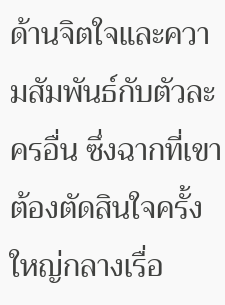ด้านจิตใจและความสัมพันธ์กับตัวละครอื่น ซึ่งฉากที่เขาต้องตัดสินใจครั้งใหญ่กลางเรื่อ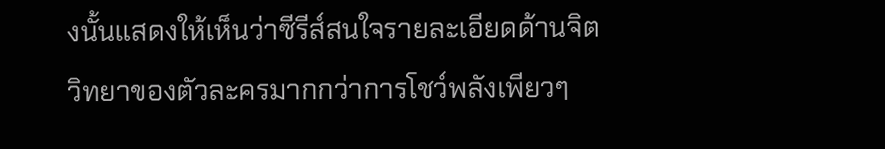งนั้นแสดงให้เห็นว่าซีรีส์สนใจรายละเอียดด้านจิตวิทยาของตัวละครมากกว่าการโชว์พลังเพียวๆ